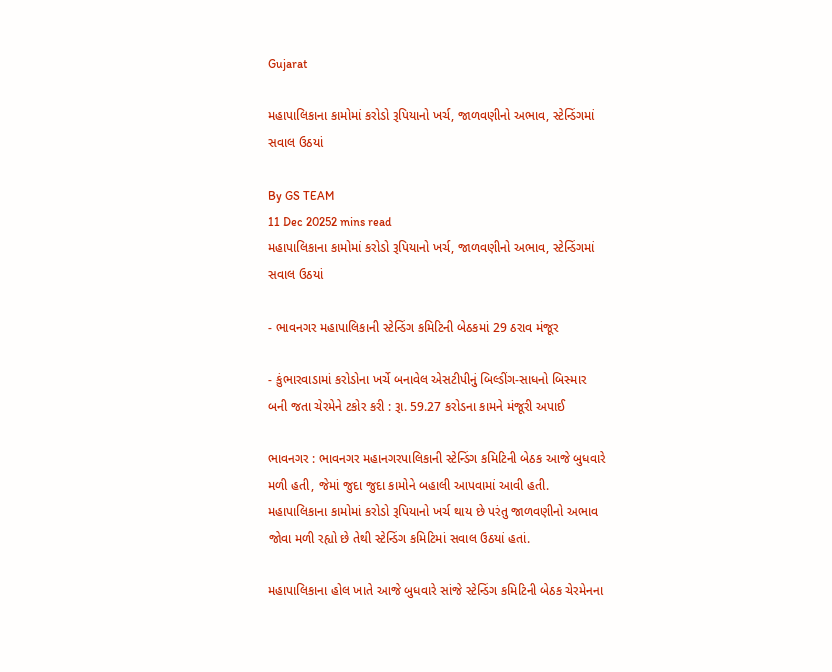Gujarat

મહાપાલિકાના કામોમાં કરોડો રૂપિયાનો ખર્ચ, જાળવણીનો અભાવ, સ્ટેન્ડિંગમાં સવાલ ઉઠયાં

By GS TEAM
11 Dec 20252 mins read
મહાપાલિકાના કામોમાં કરોડો રૂપિયાનો ખર્ચ, જાળવણીનો અભાવ, સ્ટેન્ડિંગમાં સવાલ ઉઠયાં

- ભાવનગર મહાપાલિકાની સ્ટેન્ડિંગ કમિટિની બેઠકમાં 29 ઠરાવ મંજૂર

- કુંભારવાડામાં કરોડોના ખર્ચે બનાવેલ એસટીપીનું બિલ્ડીંગ-સાધનો બિસ્માર બની જતા ચેરમેને ટકોર કરી : રૂા. 59.27 કરોડના કામને મંજૂરી અપાઈ

ભાવનગર : ભાવનગર મહાનગરપાલિકાની સ્ટેન્ડિંગ કમિટિની બેઠક આજે બુધવારે મળી હતી, જેમાં જુદા જુદા કામોને બહાલી આપવામાં આવી હતી. મહાપાલિકાના કામોમાં કરોડો રૂપિયાનો ખર્ચ થાય છે પરંતુ જાળવણીનો અભાવ જોવા મળી રહ્યો છે તેથી સ્ટેન્ડિંગ કમિટિમાં સવાલ ઉઠયાં હતાં.

મહાપાલિકાના હોલ ખાતે આજે બુધવારે સાંજે સ્ટેન્ડિંગ કમિટિની બેઠક ચેરમેનના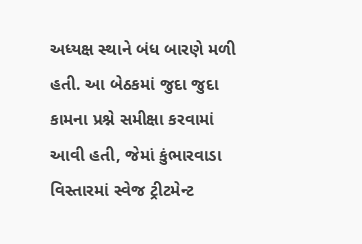અધ્યક્ષ સ્થાને બંધ બારણે મળી હતી. આ બેઠકમાં જુદા જુદા કામના પ્રશ્ને સમીક્ષા કરવામાં આવી હતી, જેમાં કુંભારવાડા વિસ્તારમાં સ્વેજ ટ્રીટમેન્ટ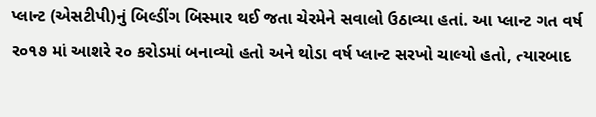પ્લાન્ટ (એસટીપી)નું બિલ્ડીંગ બિસ્માર થઈ જતા ચેરમેને સવાલો ઉઠાવ્યા હતાં. આ પ્લાન્ટ ગત વર્ષ ર૦૧૭ માં આશરે ર૦ કરોડમાં બનાવ્યો હતો અને થોડા વર્ષ પ્લાન્ટ સરખો ચાલ્યો હતો, ત્યારબાદ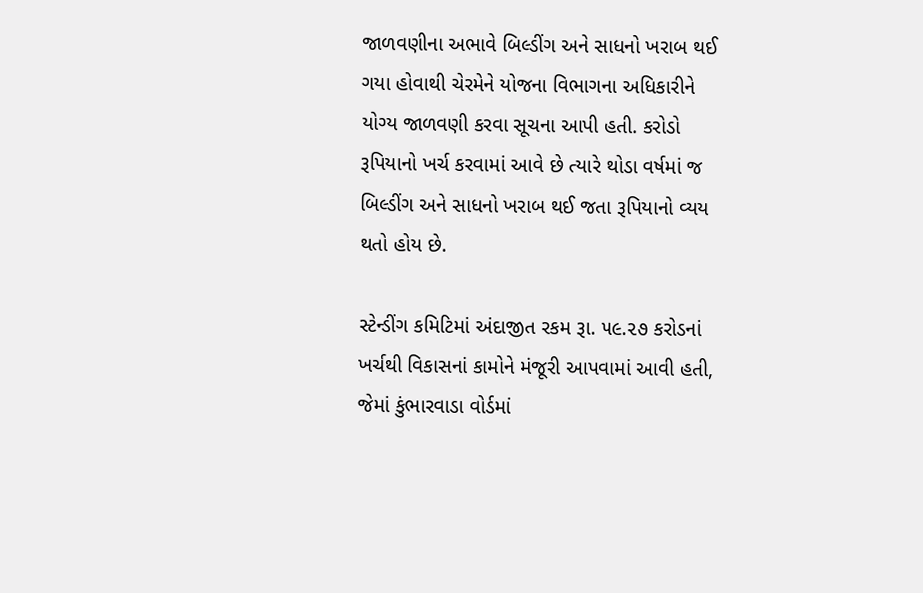જાળવણીના અભાવે બિલ્ડીંગ અને સાધનો ખરાબ થઈ ગયા હોવાથી ચેરમેને યોજના વિભાગના અધિકારીને યોગ્ય જાળવણી કરવા સૂચના આપી હતી. કરોડો રૂપિયાનો ખર્ચ કરવામાં આવે છે ત્યારે થોડા વર્ષમાં જ બિલ્ડીંગ અને સાધનો ખરાબ થઈ જતા રૂપિયાનો વ્યય થતો હોય છે.

સ્ટેન્ડીંગ કમિટિમાં અંદાજીત રકમ રૂા. ૫૯.૨૭ કરોડનાં ખર્ચથી વિકાસનાં કામોને મંજૂરી આપવામાં આવી હતી, જેમાં કુંભારવાડા વોર્ડમાં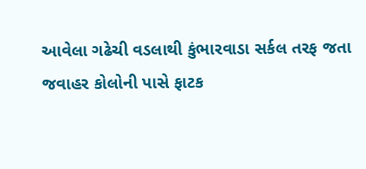આવેલા ગઢેચી વડલાથી કુંભારવાડા સર્કલ તરફ જતા જવાહર કોલોની પાસે ફાટક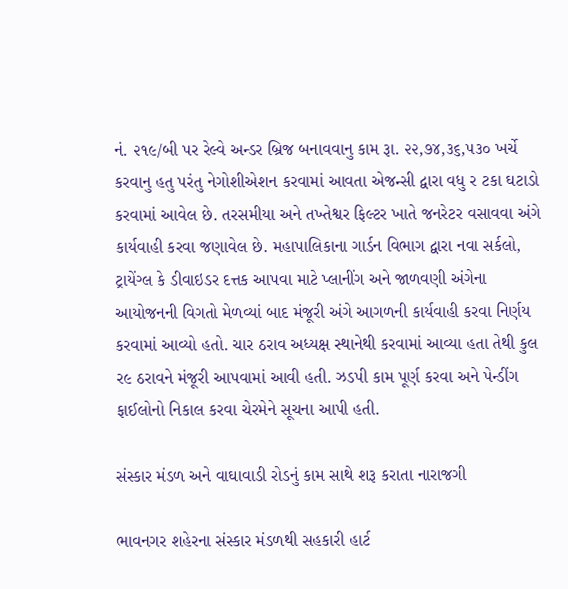નં. ૨૧૯/બી પર રેલ્વે અન્ડર બ્રિજ બનાવવાનુ કામ રૂા. ૨૨,૭૪,૩૬,૫૩૦ ખર્ચે કરવાનુ હતુ પરંતુ નેગોશીએશન કરવામાં આવતા એજન્સી દ્વારા વધુ ર ટકા ઘટાડો કરવામાં આવેલ છે. તરસમીયા અને તખ્તેશ્વર ફિલ્ટર ખાતે જનરેટર વસાવવા અંગે કાર્યવાહી કરવા જણાવેલ છે. મહાપાલિકાના ગાર્ડન વિભાગ દ્વારા નવા સર્કલો, ટ્રાયેંગ્લ કે ડીવાઇડર દત્તક આપવા માટે પ્લાનીંગ અને જાળવણી અંગેના આયોજનની વિગતો મેળવ્યાં બાદ મંજૂરી અંગે આગળની કાર્યવાહી કરવા નિર્ણય કરવામાં આવ્યો હતો. ચાર ઠરાવ અધ્યક્ષ સ્થાનેથી કરવામાં આવ્યા હતા તેથી કુલ ર૯ ઠરાવને મંજૂરી આપવામાં આવી હતી. ઝડપી કામ પૂર્ણ કરવા અને પેન્ડીંગ ફાઈલોનો નિકાલ કરવા ચેરમેને સૂચના આપી હતી.

સંસ્કાર મંડળ અને વાઘાવાડી રોડનું કામ સાથે શરૂ કરાતા નારાજગી

ભાવનગર શહેરના સંસ્કાર મંડળથી સહકારી હાર્ટ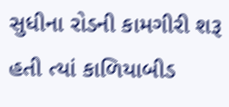સુધીના રોડની કામગીરી શરૂ હતી ત્યાં કાળિયાબીડ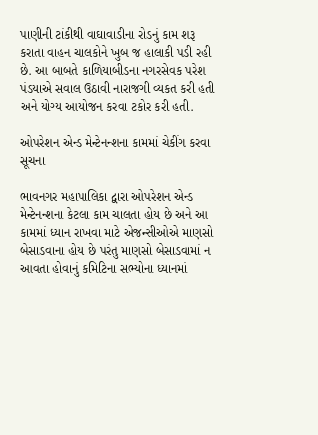પાણીની ટાંકીથી વાઘાવાડીના રોડનું કામ શરૂ કરાતા વાહન ચાલકોને ખુબ જ હાલાકી પડી રહી છે. આ બાબતે કાળિયાબીડના નગરસેવક પરેશ પંડયાએ સવાલ ઉઠાવી નારાજગી વ્યકત કરી હતી અને યોગ્ય આયોજન કરવા ટકોર કરી હતી.

ઓપરેશન એન્ડ મેન્ટેનન્શના કામમાં ચેકીંગ કરવા સૂચના

ભાવનગર મહાપાલિકા દ્વારા ઓપરેશન એન્ડ મેન્ટેનન્શના કેટલા કામ ચાલતા હોય છે અને આ કામમાં ધ્યાન રાખવા માટે એજન્સીઓએ માણસો બેસાડવાના હોય છે પરંતુ માણસો બેસાડવામાં ન આવતા હોવાનું કમિટિના સભ્યોના ધ્યાનમાં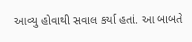આવ્યુ હોવાથી સવાલ કર્યા હતાં. આ બાબતે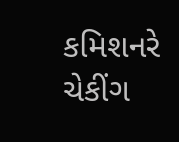કમિશનરે ચેકીંગ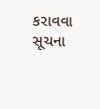કરાવવા સૂચના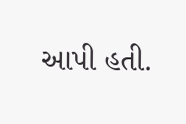આપી હતી.